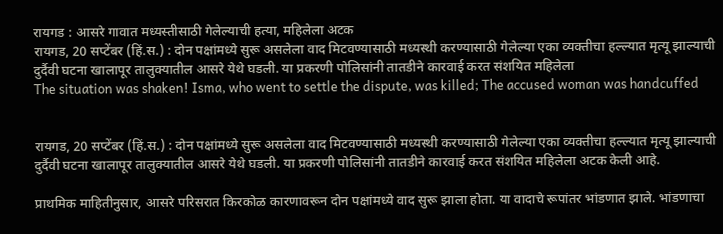रायगड : आसरे गावात मध्यस्तीसाठी गेलेल्याची हत्या, महिलेला अटक
रायगड, 20 सप्टेंबर (हिं.स.) : दोन पक्षांमध्ये सुरू असलेला वाद मिटवण्यासाठी मध्यस्थी करण्यासाठी गेलेल्या एका व्यक्तीचा हल्ल्यात मृत्यू झाल्याची दुर्दैवी घटना खालापूर तालुक्यातील आसरे येथे घडली. या प्रकरणी पोलिसांनी तातडीने कारवाई करत संशयित महिलेला
The situation was shaken! Isma, who went to settle the dispute, was killed; The accused woman was handcuffed


रायगड, 20 सप्टेंबर (हिं.स.) : दोन पक्षांमध्ये सुरू असलेला वाद मिटवण्यासाठी मध्यस्थी करण्यासाठी गेलेल्या एका व्यक्तीचा हल्ल्यात मृत्यू झाल्याची दुर्दैवी घटना खालापूर तालुक्यातील आसरे येथे घडली. या प्रकरणी पोलिसांनी तातडीने कारवाई करत संशयित महिलेला अटक केली आहे.

प्राथमिक माहितीनुसार, आसरे परिसरात किरकोळ कारणावरून दोन पक्षांमध्ये वाद सुरू झाला होता. या वादाचे रूपांतर भांडणात झाले. भांडणाचा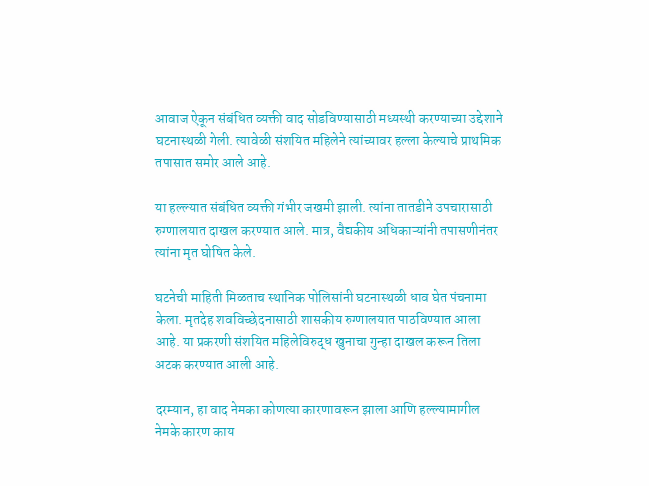आवाज ऐकून संबंधित व्यक्ती वाद सोडविण्यासाठी मध्यस्थी करण्याच्या उद्देशाने घटनास्थळी गेली. त्यावेळी संशयित महिलेने त्यांच्यावर हल्ला केल्याचे प्राथमिक तपासात समोर आले आहे.

या हल्ल्यात संबंधित व्यक्ती गंभीर जखमी झाली. त्यांना तातडीने उपचारासाठी रुग्णालयात दाखल करण्यात आले. मात्र, वैद्यकीय अधिकाऱ्यांनी तपासणीनंतर त्यांना मृत घोषित केले.

घटनेची माहिती मिळताच स्थानिक पोलिसांनी घटनास्थळी धाव घेत पंचनामा केला. मृतदेह शवविच्छेदनासाठी शासकीय रुग्णालयात पाठविण्यात आला आहे. या प्रकरणी संशयित महिलेविरुद्ध खुनाचा गुन्हा दाखल करून तिला अटक करण्यात आली आहे.

दरम्यान, हा वाद नेमका कोणत्या कारणावरून झाला आणि हल्ल्यामागील नेमके कारण काय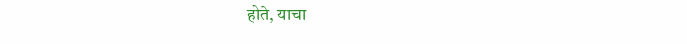होते, याचा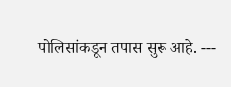पोलिसांकडून तपास सुरू आहे. ---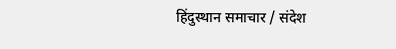हिंदुस्थान समाचार / संदेश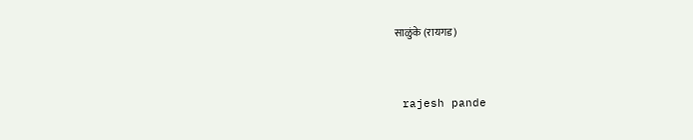साळुंके (रायगड)


 rajesh pande